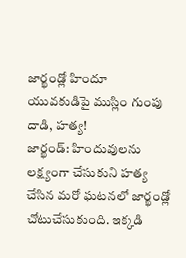జార్ఖండ్లో హిందూ యువకుడిపై ముస్లిం గుంపు దాడి, హత్య!
జార్ఖండ్: హిందువులను లక్ష్యంగా చేసుకుని హత్య చేసిన మరో ఘటనలో జార్ఖండ్లో చోటుచేసుకుంది. ఇక్కడి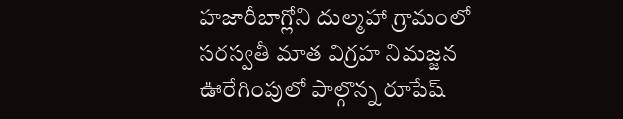హజారీబాగ్లోని దుల్మహా గ్రామంలో సరస్వతీ మాత విగ్రహ నిమజ్జన ఊరేగింపులో పాల్గొన్న రూపేష్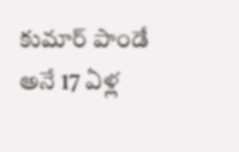కుమార్ పాండే అనే 17 ఏళ్ల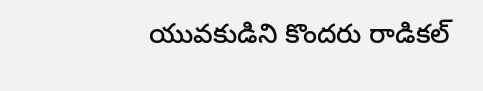యువకుడిని కొందరు రాడికల్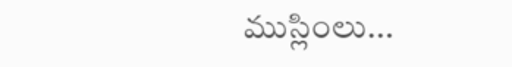ముస్లింలు...